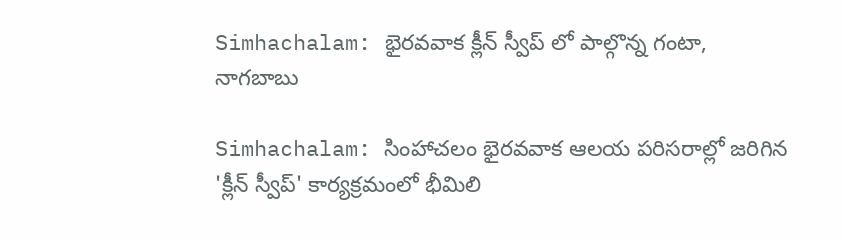Simhachalam: భైరవవాక క్లీన్ స్వీప్ లో పాల్గొన్న గంటా, నాగబాబు

Simhachalam: సింహాచలం భైరవవాక ఆలయ పరిసరాల్లో జరిగిన 'క్లీన్ స్వీప్' కార్యక్రమంలో భీమిలి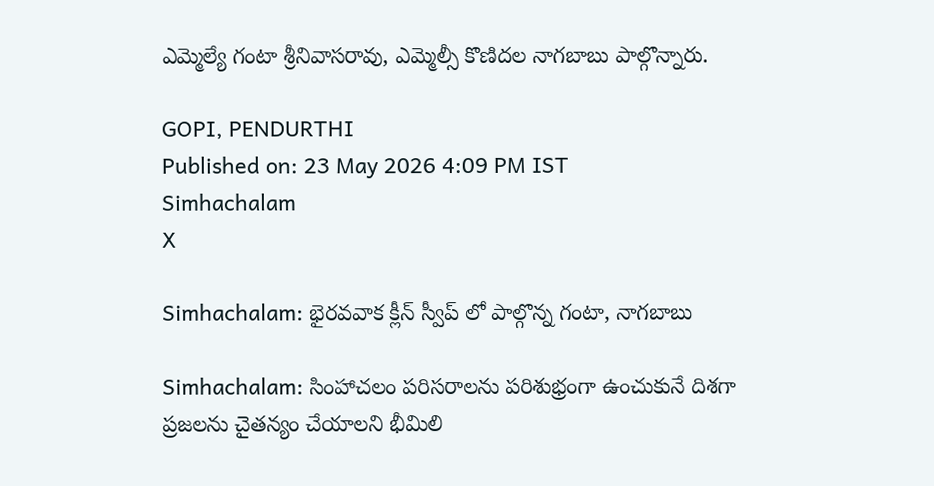ఎమ్మెల్యే గంటా శ్రీనివాసరావు, ఎమ్మెల్సీ కొణిదల నాగబాబు పాల్గొన్నారు.

GOPI, PENDURTHI
Published on: 23 May 2026 4:09 PM IST
Simhachalam
X

Simhachalam: భైరవవాక క్లీన్ స్వీప్ లో పాల్గొన్న గంటా, నాగబాబు

Simhachalam: సింహాచలం పరిసరాలను పరిశుభ్రంగా ఉంచుకునే దిశగా ప్రజలను చైతన్యం చేయాలని భీమిలి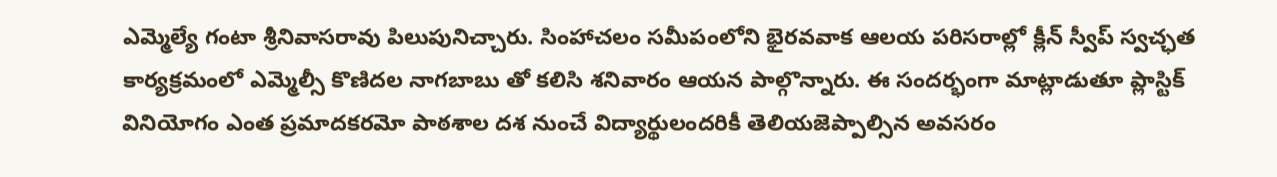ఎమ్మెల్యే గంటా శ్రీనివాసరావు పిలుపునిచ్చారు. సింహాచలం సమీపంలోని భైరవవాక ఆలయ పరిసరాల్లో క్లీన్ స్వీప్ స్వచ్ఛత కార్యక్రమంలో ఎమ్మెల్సీ కొణిదల నాగబాబు తో కలిసి శనివారం ఆయన పాల్గొన్నారు. ఈ సందర్భంగా మాట్లాడుతూ ప్లాస్టిక్ వినియోగం ఎంత ప్రమాదకరమో పాఠశాల దశ నుంచే విద్యార్థులందరికీ తెలియజెప్పాల్సిన అవసరం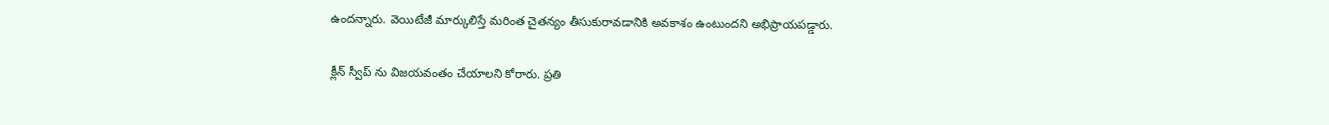ఉందన్నారు. వెయిటేజీ మార్కులిస్తే మరింత చైతన్యం తీసుకురావడానికి అవకాశం ఉంటుందని అభిప్రాయపడ్డారు.

క్లీన్ స్వీప్ ను విజయవంతం చేయాలని కోరారు. ప్రతి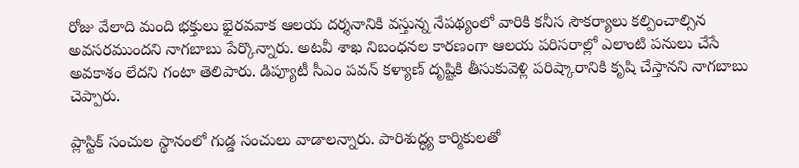రోజు వేలాది మంది భక్తులు భైరవవాక ఆలయ దర్శనానికి వస్తున్న నేపథ్యంలో వారికి కనీస సౌకర్యాలు కల్పించాల్సిన అవసరముందని నాగబాబు పేర్కొన్నారు. అటవీ శాఖ నిబంధనల కారణంగా ఆలయ పరిసరాల్లో ఎలాంటి పనులు చేసే అవకాశం లేదని గంటా తెలిపారు. డిప్యూటీ సీఎం పవన్ కళ్యాణ్ దృష్టికి తీసుకువెళ్లి పరిష్కారానికి కృషి చేస్తానని నాగబాబు చెప్పారు.

ప్లాస్టిక్ సంచుల స్థానంలో గుడ్డ సంచులు వాడాలన్నారు. పారిశుద్ధ్య కార్మికులతో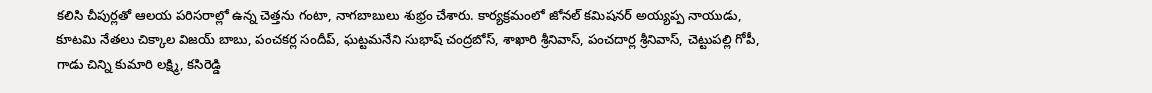కలిసి చీపుర్లతో ఆలయ పరిసరాల్లో ఉన్న చెత్తను గంటా, నాగబాబులు శుభ్రం చేశారు. కార్యక్రమంలో జోనల్ కమిషనర్ అయ్యప్ప నాయుడు, కూటమి నేతలు చిక్కాల విజయ్ బాబు, పంచకర్ల సందీప్, ఘట్టమనేని సుభాష్ చంద్రబోస్, శాఖారి శ్రీనివాస్, పంచదార్ల శ్రీనివాస్, చెట్టుపల్లి గోపీ, గాడు చిన్ని కుమారి లక్ష్మి, కసిరెడ్డి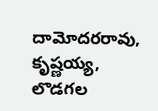దామోదరరావు, కృష్ణయ్య, లొడగల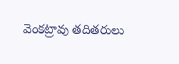వెంకట్రావు తదితరులు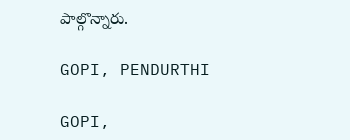పాల్గొన్నారు.

GOPI, PENDURTHI

GOPI,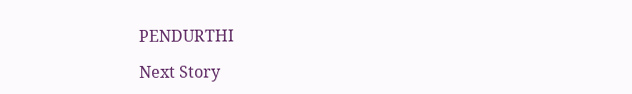PENDURTHI

Next Story